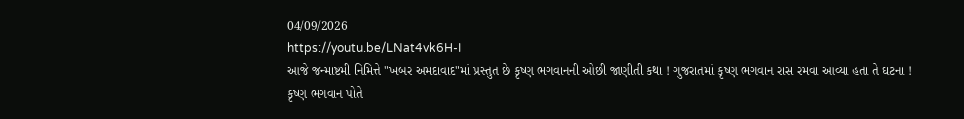04/09/2026
https://youtu.be/LNat4vk6H-I
આજે જન્માષ્ટમી નિમિત્તે "ખબર અમદાવાદ"માં પ્રસ્તુત છે કૃષ્ણ ભગવાનની ઓછી જાણીતી કથા ! ગુજરાતમાં કૃષ્ણ ભગવાન રાસ રમવા આવ્યા હતા તે ઘટના !
કૃષ્ણ ભગવાન પોતે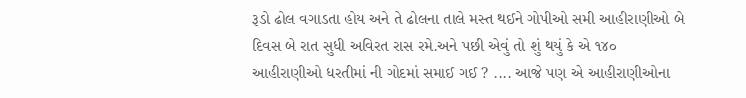રૂડો ઢોલ વગાડતા હોય અને તે ઢોલના તાલે મસ્ત થઈને ગોપીઓ સમી આહીરાણીઓ બે દિવસ બે રાત સુધી અવિરત રાસ રમે.અને પછી એવું તો શું થયું કે એ ૧૪૦ આહીરાણીઓ ધરતીમાં ની ગોદમાં સમાઈ ગઈ ? .... આજે પણ એ આહીરાણીઓના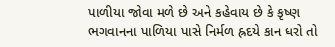પાળીયા જોવા મળે છે અને કહેવાય છે કે કૃષ્ણ ભગવાનના પાળિયા પાસે નિર્મળ હ્રદયે કાન ધરો તો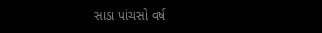સાડા પાંચસો વર્ષ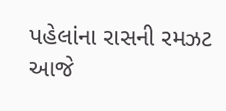પહેલાંના રાસની રમઝટ આજે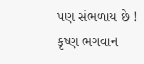પણ સંભળાય છે !
કૃષ્ણ ભગવાન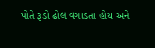પોતે રૂડો ઢોલ વગાડતા હોય અને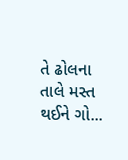તે ઢોલના તાલે મસ્ત થઈને ગો...